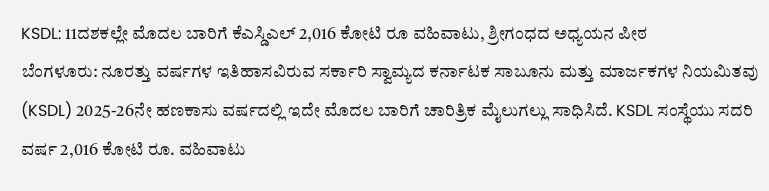KSDL: 11ದಶಕಲ್ಲೇ ಮೊದಲ ಬಾರಿಗೆ ಕೆಎಸ್ಡಿಎಲ್ 2,016 ಕೋಟಿ ರೂ ವಹಿವಾಟು, ಶ್ರೀಗಂಧದ ಅಧ್ಯಯನ ಪೀಠ
ಬೆಂಗಳೂರು: ನೂರತ್ತು ವರ್ಷಗಳ ಇತಿಹಾಸವಿರುವ ಸರ್ಕಾರಿ ಸ್ವಾಮ್ಯದ ಕರ್ನಾಟಕ ಸಾಬೂನು ಮತ್ತು ಮಾರ್ಜಕಗಳ ನಿಯಮಿತವು (KSDL) 2025-26ನೇ ಹಣಕಾಸು ವರ್ಷದಲ್ಲಿ ಇದೇ ಮೊದಲ ಬಾರಿಗೆ ಚಾರಿತ್ರಿಕ ಮೈಲುಗಲ್ಲು ಸಾಧಿಸಿದೆ. KSDL ಸಂಸ್ಥೆಯು ಸದರಿ ವರ್ಷ 2,016 ಕೋಟಿ ರೂ. ವಹಿವಾಟು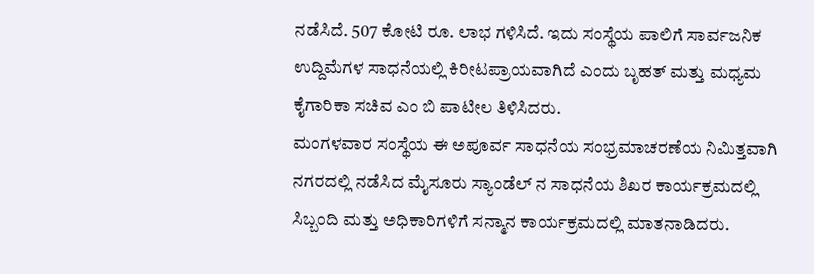ನಡೆಸಿದೆ. 507 ಕೋಟಿ ರೂ. ಲಾಭ ಗಳಿಸಿದೆ. ಇದು ಸಂಸ್ಥೆಯ ಪಾಲಿಗೆ ಸಾರ್ವಜನಿಕ ಉದ್ದಿಮೆಗಳ ಸಾಧನೆಯಲ್ಲಿ ಕಿರೀಟಪ್ರಾಯವಾಗಿದೆ ಎಂದು ಬೃಹತ್ ಮತ್ತು ಮಧ್ಯಮ ಕೈಗಾರಿಕಾ ಸಚಿವ ಎಂ ಬಿ ಪಾಟೀಲ ತಿಳಿಸಿದರು.
ಮಂಗಳವಾರ ಸಂಸ್ಥೆಯ ಈ ಅಪೂರ್ವ ಸಾಧನೆಯ ಸಂಭ್ರಮಾಚರಣೆಯ ನಿಮಿತ್ತವಾಗಿ ನಗರದಲ್ಲಿ ನಡೆಸಿದ ಮೈಸೂರು ಸ್ಯಾಂಡೆಲ್ ನ ಸಾಧನೆಯ ಶಿಖರ ಕಾರ್ಯಕ್ರಮದಲ್ಲಿ ಸಿಬ್ಬಂದಿ ಮತ್ತು ಅಧಿಕಾರಿಗಳಿಗೆ ಸನ್ಮಾನ ಕಾರ್ಯಕ್ರಮದಲ್ಲಿ ಮಾತನಾಡಿದರು.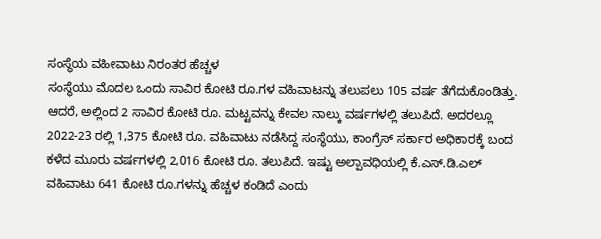ಸಂಸ್ಥೆಯ ವಹೀವಾಟು ನಿರಂತರ ಹೆಚ್ಚಳ
ಸಂಸ್ಥೆಯು ಮೊದಲ ಒಂದು ಸಾವಿರ ಕೋಟಿ ರೂ.ಗಳ ವಹಿವಾಟನ್ನು ತಲುಪಲು 105 ವರ್ಷ ತೆಗೆದುಕೊಂಡಿತ್ತು. ಆದರೆ, ಅಲ್ಲಿಂದ 2 ಸಾವಿರ ಕೋಟಿ ರೂ. ಮಟ್ಟವನ್ನು ಕೇವಲ ನಾಲ್ಕು ವರ್ಷಗಳಲ್ಲಿ ತಲುಪಿದೆ. ಅದರಲ್ಲೂ 2022-23 ರಲ್ಲಿ 1,375 ಕೋಟಿ ರೂ. ವಹಿವಾಟು ನಡೆಸಿದ್ದ ಸಂಸ್ಥೆಯು, ಕಾಂಗ್ರೆಸ್ ಸರ್ಕಾರ ಅಧಿಕಾರಕ್ಕೆ ಬಂದ ಕಳೆದ ಮೂರು ವರ್ಷಗಳಲ್ಲಿ 2,016 ಕೋಟಿ ರೂ. ತಲುಪಿದೆ. ಇಷ್ಟು ಅಲ್ಪಾವಧಿಯಲ್ಲಿ ಕೆ.ಎಸ್.ಡಿ.ಎಲ್ ವಹಿವಾಟು 641 ಕೋಟಿ ರೂ.ಗಳನ್ನು ಹೆಚ್ಚಳ ಕಂಡಿದೆ ಎಂದು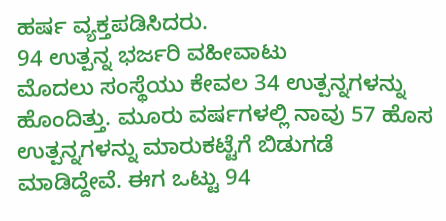ಹರ್ಷ ವ್ಯಕ್ತಪಡಿಸಿದರು.
94 ಉತ್ಪನ್ನ ಭರ್ಜರಿ ವಹೀವಾಟು
ಮೊದಲು ಸಂಸ್ಥೆಯು ಕೇವಲ 34 ಉತ್ಪನ್ನಗಳನ್ನು ಹೊಂದಿತ್ತು. ಮೂರು ವರ್ಷಗಳಲ್ಲಿ ನಾವು 57 ಹೊಸ ಉತ್ಪನ್ನಗಳನ್ನು ಮಾರುಕಟ್ಟೆಗೆ ಬಿಡುಗಡೆ ಮಾಡಿದ್ದೇವೆ. ಈಗ ಒಟ್ಟು 94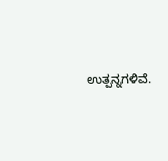ಉತ್ಪನ್ನಗಳಿವೆ.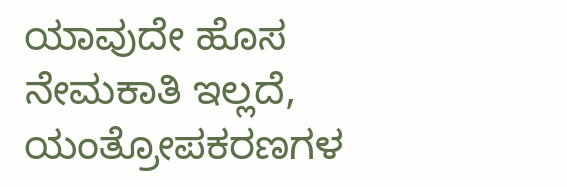ಯಾವುದೇ ಹೊಸ ನೇಮಕಾತಿ ಇಲ್ಲದೆ, ಯಂತ್ರೋಪಕರಣಗಳ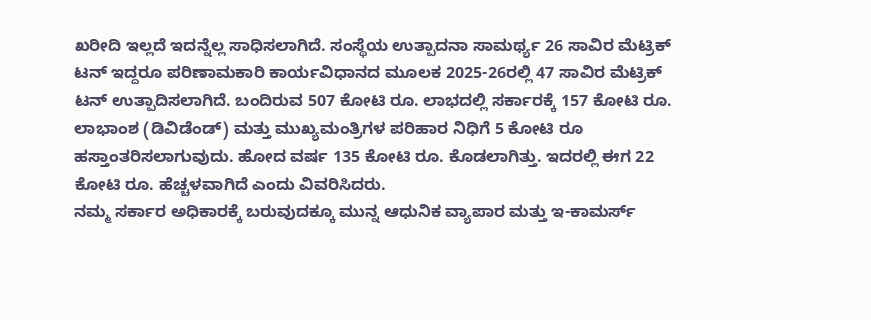ಖರೀದಿ ಇಲ್ಲದೆ ಇದನ್ನೆಲ್ಲ ಸಾಧಿಸಲಾಗಿದೆ. ಸಂಸ್ಥೆಯ ಉತ್ಪಾದನಾ ಸಾಮರ್ಥ್ಯ 26 ಸಾವಿರ ಮೆಟ್ರಿಕ್ ಟನ್ ಇದ್ದರೂ ಪರಿಣಾಮಕಾರಿ ಕಾರ್ಯವಿಧಾನದ ಮೂಲಕ 2025-26ರಲ್ಲಿ 47 ಸಾವಿರ ಮೆಟ್ರಿಕ್ ಟನ್ ಉತ್ಪಾದಿಸಲಾಗಿದೆ. ಬಂದಿರುವ 507 ಕೋಟಿ ರೂ. ಲಾಭದಲ್ಲಿ ಸರ್ಕಾರಕ್ಕೆ 157 ಕೋಟಿ ರೂ. ಲಾಭಾಂಶ (ಡಿವಿಡೆಂಡ್) ಮತ್ತು ಮುಖ್ಯಮಂತ್ರಿಗಳ ಪರಿಹಾರ ನಿಧಿಗೆ 5 ಕೋಟಿ ರೂ ಹಸ್ತಾಂತರಿಸಲಾಗುವುದು. ಹೋದ ವರ್ಷ 135 ಕೋಟಿ ರೂ. ಕೊಡಲಾಗಿತ್ತು. ಇದರಲ್ಲಿ ಈಗ 22 ಕೋಟಿ ರೂ. ಹೆಚ್ಚಳವಾಗಿದೆ ಎಂದು ವಿವರಿಸಿದರು.
ನಮ್ಮ ಸರ್ಕಾರ ಅಧಿಕಾರಕ್ಕೆ ಬರುವುದಕ್ಕೂ ಮುನ್ನ ಆಧುನಿಕ ವ್ಯಾಪಾರ ಮತ್ತು ಇ-ಕಾಮರ್ಸ್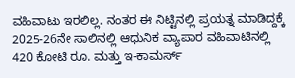ವಹಿವಾಟು ಇರಲಿಲ್ಲ. ನಂತರ ಈ ನಿಟ್ಟಿನಲ್ಲಿ ಪ್ರಯತ್ನ ಮಾಡಿದ್ದಕ್ಕೆ 2025-26ನೇ ಸಾಲಿನಲ್ಲಿ ಆಧುನಿಕ ವ್ಯಾಪಾರ ವಹಿವಾಟಿನಲ್ಲಿ 420 ಕೋಟಿ ರೂ. ಮತ್ತು ಇ-ಕಾಮರ್ಸ್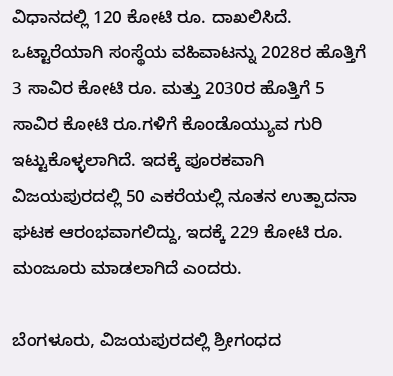ವಿಧಾನದಲ್ಲಿ 120 ಕೋಟಿ ರೂ. ದಾಖಲಿಸಿದೆ.
ಒಟ್ಟಾರೆಯಾಗಿ ಸಂಸ್ಥೆಯ ವಹಿವಾಟನ್ನು 2028ರ ಹೊತ್ತಿಗೆ 3 ಸಾವಿರ ಕೋಟಿ ರೂ. ಮತ್ತು 2030ರ ಹೊತ್ತಿಗೆ 5 ಸಾವಿರ ಕೋಟಿ ರೂ.ಗಳಿಗೆ ಕೊಂಡೊಯ್ಯುವ ಗುರಿ ಇಟ್ಟುಕೊಳ್ಳಲಾಗಿದೆ. ಇದಕ್ಕೆ ಪೂರಕವಾಗಿ ವಿಜಯಪುರದಲ್ಲಿ 50 ಎಕರೆಯಲ್ಲಿ ನೂತನ ಉತ್ಪಾದನಾ ಘಟಕ ಆರಂಭವಾಗಲಿದ್ದು, ಇದಕ್ಕೆ 229 ಕೋಟಿ ರೂ. ಮಂಜೂರು ಮಾಡಲಾಗಿದೆ ಎಂದರು.

ಬೆಂಗಳೂರು, ವಿಜಯಪುರದಲ್ಲಿ ಶ್ರೀಗಂಧದ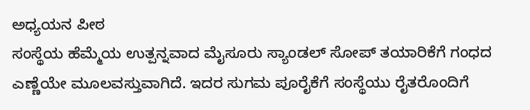ಅಧ್ಯಯನ ಪೀಠ
ಸಂಸ್ಥೆಯ ಹೆಮ್ಮೆಯ ಉತ್ಪನ್ನವಾದ ಮೈಸೂರು ಸ್ಯಾಂಡಲ್ ಸೋಪ್ ತಯಾರಿಕೆಗೆ ಗಂಧದ ಎಣ್ಣೆಯೇ ಮೂಲವಸ್ತುವಾಗಿದೆ. ಇದರ ಸುಗಮ ಪೂರೈಕೆಗೆ ಸಂಸ್ಥೆಯು ರೈತರೊಂದಿಗೆ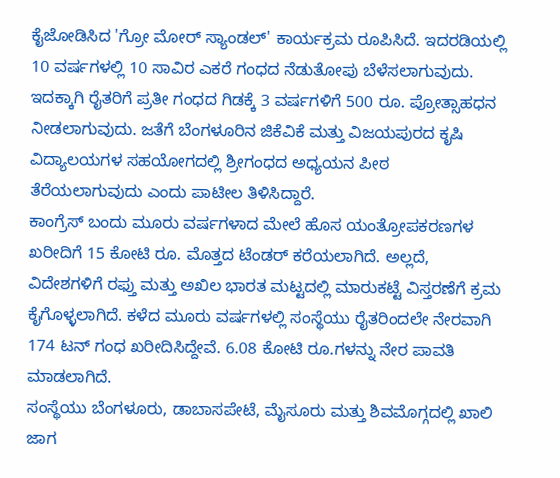ಕೈಜೋಡಿಸಿದ 'ಗ್ರೋ ಮೋರ್ ಸ್ಯಾಂಡಲ್' ಕಾರ್ಯಕ್ರಮ ರೂಪಿಸಿದೆ. ಇದರಡಿಯಲ್ಲಿ 10 ವರ್ಷಗಳಲ್ಲಿ 10 ಸಾವಿರ ಎಕರೆ ಗಂಧದ ನೆಡುತೋಪು ಬೆಳೆಸಲಾಗುವುದು. ಇದಕ್ಕಾಗಿ ರೈತರಿಗೆ ಪ್ರತೀ ಗಂಧದ ಗಿಡಕ್ಕೆ 3 ವರ್ಷಗಳಿಗೆ 500 ರೂ. ಪ್ರೋತ್ಸಾಹಧನ ನೀಡಲಾಗುವುದು. ಜತೆಗೆ ಬೆಂಗಳೂರಿನ ಜಿಕೆವಿಕೆ ಮತ್ತು ವಿಜಯಪುರದ ಕೃಷಿ ವಿದ್ಯಾಲಯಗಳ ಸಹಯೋಗದಲ್ಲಿ ಶ್ರೀಗಂಧದ ಅಧ್ಯಯನ ಪೀಠ ತೆರೆಯಲಾಗುವುದು ಎಂದು ಪಾಟೀಲ ತಿಳಿಸಿದ್ದಾರೆ.
ಕಾಂಗ್ರೆಸ್ ಬಂದು ಮೂರು ವರ್ಷಗಳಾದ ಮೇಲೆ ಹೊಸ ಯಂತ್ರೋಪಕರಣಗಳ ಖರೀದಿಗೆ 15 ಕೋಟಿ ರೂ. ಮೊತ್ತದ ಟೆಂಡರ್ ಕರೆಯಲಾಗಿದೆ. ಅಲ್ಲದೆ, ವಿದೇಶಗಳಿಗೆ ರಫ್ತು ಮತ್ತು ಅಖಿಲ ಭಾರತ ಮಟ್ಟದಲ್ಲಿ ಮಾರುಕಟ್ಟೆ ವಿಸ್ತರಣೆಗೆ ಕ್ರಮ ಕೈಗೊಳ್ಳಲಾಗಿದೆ. ಕಳೆದ ಮೂರು ವರ್ಷಗಳಲ್ಲಿ ಸಂಸ್ಥೆಯು ರೈತರಿಂದಲೇ ನೇರವಾಗಿ 174 ಟನ್ ಗಂಧ ಖರೀದಿಸಿದ್ದೇವೆ. 6.08 ಕೋಟಿ ರೂ.ಗಳನ್ನು ನೇರ ಪಾವತಿ ಮಾಡಲಾಗಿದೆ.
ಸಂಸ್ಥೆಯು ಬೆಂಗಳೂರು, ಡಾಬಾಸಪೇಟೆ, ಮೈಸೂರು ಮತ್ತು ಶಿವಮೊಗ್ಗದಲ್ಲಿ ಖಾಲಿ ಜಾಗ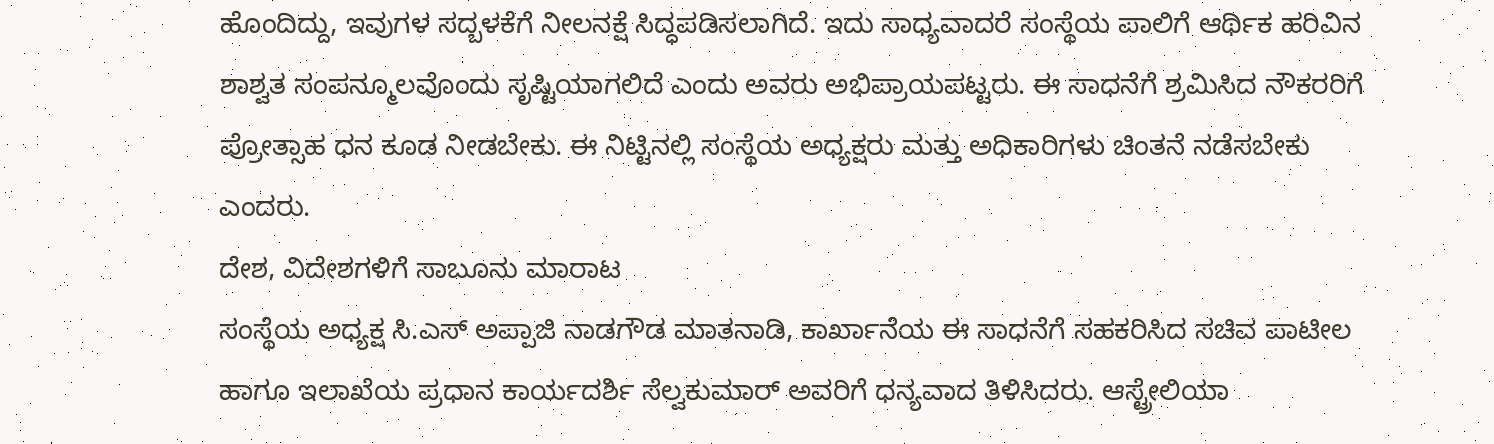ಹೊಂದಿದ್ದು, ಇವುಗಳ ಸದ್ಬಳಕೆಗೆ ನೀಲನಕ್ಷೆ ಸಿದ್ಧಪಡಿಸಲಾಗಿದೆ. ಇದು ಸಾಧ್ಯವಾದರೆ ಸಂಸ್ಥೆಯ ಪಾಲಿಗೆ ಆರ್ಥಿಕ ಹರಿವಿನ ಶಾಶ್ವತ ಸಂಪನ್ಮೂಲವೊಂದು ಸೃಷ್ಟಿಯಾಗಲಿದೆ ಎಂದು ಅವರು ಅಭಿಪ್ರಾಯಪಟ್ಟರು. ಈ ಸಾಧನೆಗೆ ಶ್ರಮಿಸಿದ ನೌಕರರಿಗೆ ಪ್ರೋತ್ಸಾಹ ಧನ ಕೂಡ ನೀಡಬೇಕು. ಈ ನಿಟ್ಟಿನಲ್ಲಿ ಸಂಸ್ಥೆಯ ಅಧ್ಯಕ್ಷರು ಮತ್ತು ಅಧಿಕಾರಿಗಳು ಚಿಂತನೆ ನಡೆಸಬೇಕು ಎಂದರು.
ದೇಶ, ವಿದೇಶಗಳಿಗೆ ಸಾಬೂನು ಮಾರಾಟ
ಸಂಸ್ಥೆಯ ಅಧ್ಯಕ್ಷ ಸಿ.ಎಸ್ ಅಪ್ಪಾಜಿ ನಾಡಗೌಡ ಮಾತನಾಡಿ, ಕಾರ್ಖಾನೆಯ ಈ ಸಾಧನೆಗೆ ಸಹಕರಿಸಿದ ಸಚಿವ ಪಾಟೀಲ ಹಾಗೂ ಇಲಾಖೆಯ ಪ್ರಧಾನ ಕಾರ್ಯದರ್ಶಿ ಸೆಲ್ವಕುಮಾರ್ ಅವರಿಗೆ ಧನ್ಯವಾದ ತಿಳಿಸಿದರು. ಆಸ್ಟ್ರೇಲಿಯಾ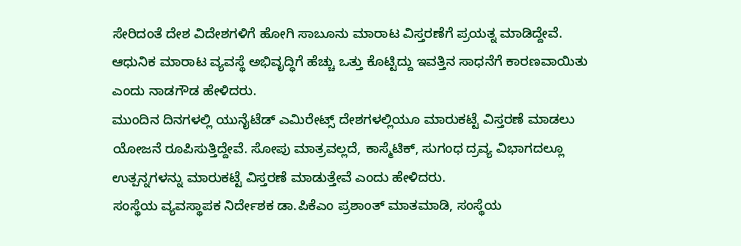ಸೇರಿದಂತೆ ದೇಶ ವಿದೇಶಗಳಿಗೆ ಹೋಗಿ ಸಾಬೂನು ಮಾರಾಟ ವಿಸ್ತರಣೆಗೆ ಪ್ರಯತ್ನ ಮಾಡಿದ್ದೇವೆ. ಆಧುನಿಕ ಮಾರಾಟ ವ್ಯವಸ್ಥೆ ಅಭಿವೃದ್ಧಿಗೆ ಹೆಚ್ಚು ಒತ್ತು ಕೊಟ್ಟಿದ್ದು ಇವತ್ತಿನ ಸಾಧನೆಗೆ ಕಾರಣವಾಯಿತು ಎಂದು ನಾಡಗೌಡ ಹೇಳಿದರು.
ಮುಂದಿನ ದಿನಗಳಲ್ಲಿ ಯುನೈಟೆಡ್ ಎಮಿರೇಟ್ಸ್ ದೇಶಗಳಲ್ಲಿಯೂ ಮಾರುಕಟ್ಟೆ ವಿಸ್ತರಣೆ ಮಾಡಲು ಯೋಜನೆ ರೂಪಿಸುತ್ತಿದ್ದೇವೆ. ಸೋಪು ಮಾತ್ರವಲ್ಲದೆ, ಕಾಸ್ಮೆಟಿಕ್, ಸುಗಂಧ ದ್ರವ್ಯ ವಿಭಾಗದಲ್ಲೂ ಉತ್ಪನ್ನಗಳನ್ನು ಮಾರುಕಟ್ಟೆ ವಿಸ್ತರಣೆ ಮಾಡುತ್ತೇವೆ ಎಂದು ಹೇಳಿದರು.
ಸಂಸ್ಥೆಯ ವ್ಯವಸ್ಥಾಪಕ ನಿರ್ದೇಶಕ ಡಾ.ಪಿಕೆಎಂ ಪ್ರಶಾಂತ್ ಮಾತಮಾಡಿ, ಸಂಸ್ಥೆಯ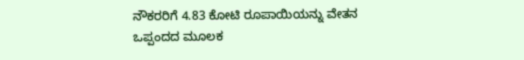ನೌಕರರಿಗೆ 4.83 ಕೋಟಿ ರೂಪಾಯಿಯನ್ನು ವೇತನ ಒಪ್ಪಂದದ ಮೂಲಕ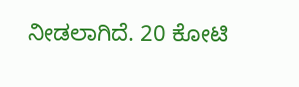ನೀಡಲಾಗಿದೆ. 20 ಕೋಟಿ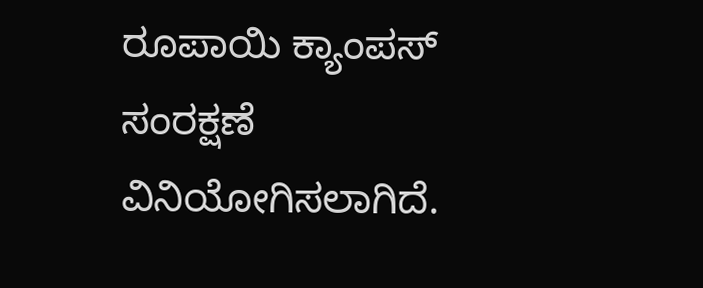ರೂಪಾಯಿ ಕ್ಯಾಂಪಸ್ ಸಂರಕ್ಷಣೆ ವಿನಿಯೋಗಿಸಲಾಗಿದೆ.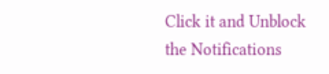Click it and Unblock the Notifications